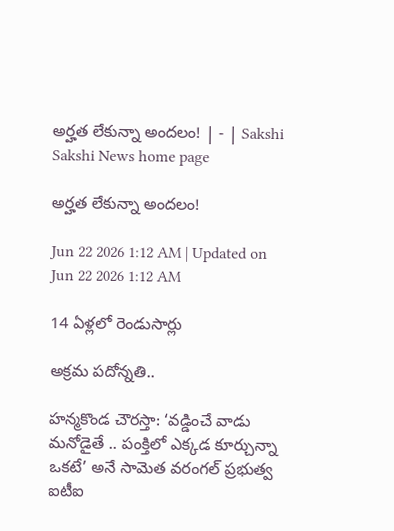అర్హత లేకున్నా అందలం! | - | Sakshi
Sakshi News home page

అర్హత లేకున్నా అందలం!

Jun 22 2026 1:12 AM | Updated on Jun 22 2026 1:12 AM

14 ఏళ్లలో రెండుసార్లు

అక్రమ పదోన్నతి..

హన్మకొండ చౌరస్తా: ‘వడ్డించే వాడు మనోడైతే .. పంక్తిలో ఎక్కడ కూర్చున్నా ఒకటే’ అనే సామెత వరంగల్‌ ప్రభుత్వ ఐటీఐ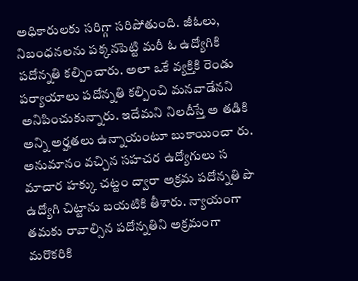అధికారులకు సరిగ్గా సరిపోతుంది. జీఓలు, నిబంధనలను పక్కనపెట్టి మరీ ఓ ఉద్యోగికి పదోన్నతి కల్పించారు. అలా ఒకే వ్యక్తికి రెండు పర్యాయాలు పదోన్నతి కల్పించి మనవాడేనని అనిపించుకున్నారు. ఇదేమని నిలదీస్తే అ తడికి అన్ని అర్హతలు ఉన్నాయంటూ బుకాయించా రు. అనుమానం వచ్చిన సహచర ఉద్యోగులు స మాచార హక్కు చట్టం ద్వారా అక్రమ పదోన్నతి పొ ఉద్యోగి చిట్టాను బయటికి తీశారు. న్యాయంగా తమకు రావాల్సిన పదోన్నతిని అక్రమంగా మరొకరికి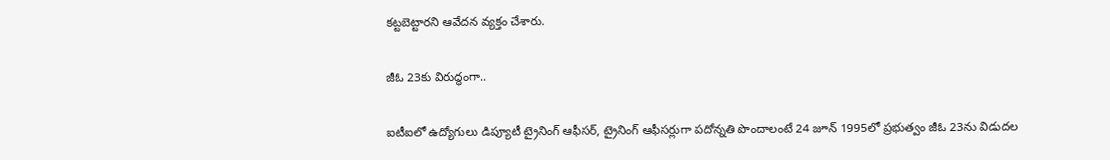కట్టబెట్టారని ఆవేదన వ్యక్తం చేశారు.

జీఓ 23కు విరుద్ధంగా..

ఐటీఐలో ఉద్యోగులు డిప్యూటీ ట్రైనింగ్‌ ఆఫీసర్‌, ట్రైనింగ్‌ ఆఫీసర్లుగా పదోన్నతి పొందాలంటే 24 జూన్‌ 1995లో ప్రభుత్వం జీఓ 23ను విడుదల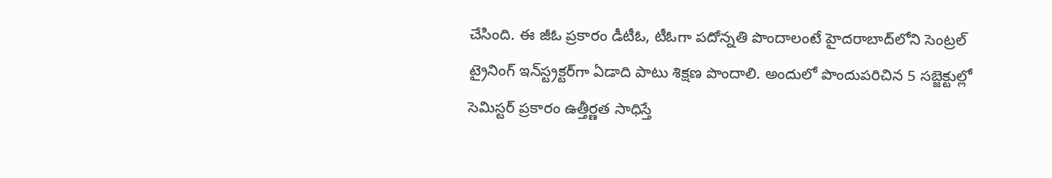చేసింది. ఈ జీఓ ప్రకారం డీటీఓ, టీఓగా పదోన్నతి పొందాలంటే హైదరాబాద్‌లోని సెంట్రల్‌ ట్రైనింగ్‌ ఇన్‌స్ట్రక్టర్‌గా ఏడాది పాటు శిక్షణ పొందాలి. అందులో పొందుపరిచిన 5 సబ్జెక్టుల్లో సెమిస్టర్‌ ప్రకారం ఉత్తీర్ణత సాధిస్తే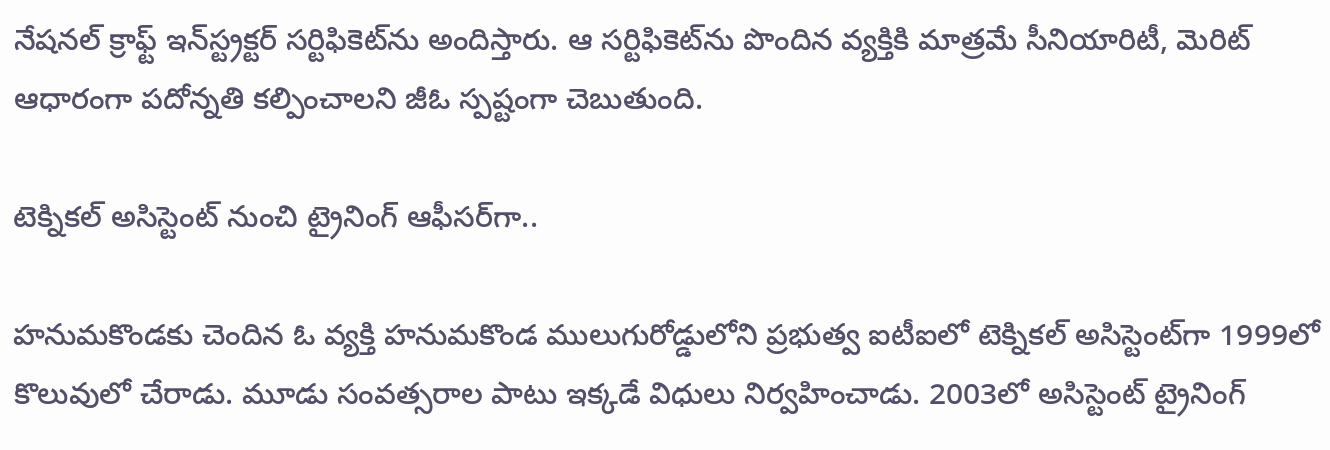నేషనల్‌ క్రాఫ్ట్‌ ఇన్‌స్ట్రక్టర్‌ సర్టిఫికెట్‌ను అందిస్తారు. ఆ సర్టిఫికెట్‌ను పొందిన వ్యక్తికి మాత్రమే సీనియారిటీ, మెరిట్‌ ఆధారంగా పదోన్నతి కల్పించాలని జీఓ స్పష్టంగా చెబుతుంది.

టెక్నికల్‌ అసిస్టెంట్‌ నుంచి ట్రైనింగ్‌ ఆఫీసర్‌గా..

హనుమకొండకు చెందిన ఓ వ్యక్తి హనుమకొండ ములుగురోడ్డులోని ప్రభుత్వ ఐటీఐలో టెక్నికల్‌ అసిస్టెంట్‌గా 1999లో కొలువులో చేరాడు. మూడు సంవత్సరాల పాటు ఇక్కడే విధులు నిర్వహించాడు. 2003లో అసిస్టెంట్‌ ట్రైనింగ్‌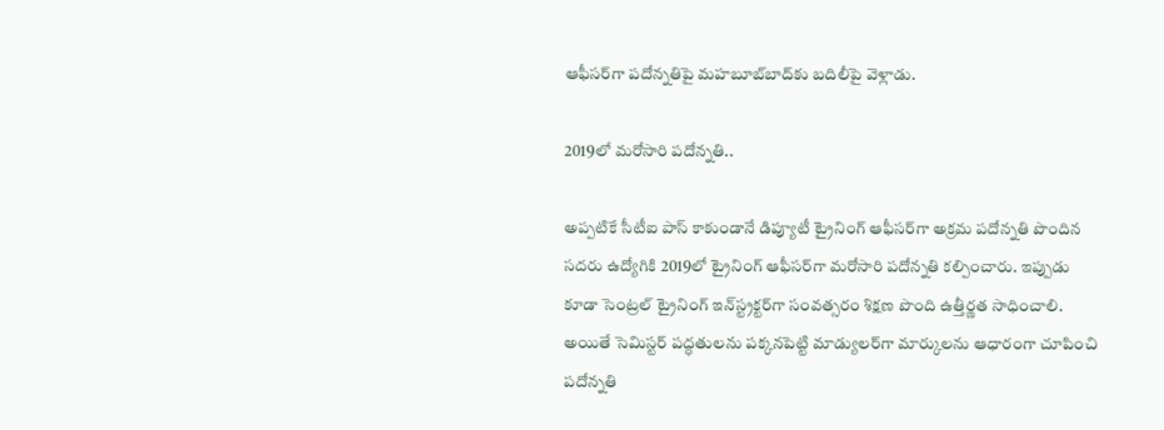ఆఫీసర్‌గా పదోన్నతిపై మహబూబ్‌బాద్‌కు బదిలీపై వెళ్లాడు.

2019లో మరోసారి పదోన్నతి..

అప్పటికే సీటీఐ పాస్‌ కాకుండానే డిప్యూటీ ట్రైనింగ్‌ ఆఫీసర్‌గా అక్రమ పదోన్నతి పొందిన సదరు ఉద్యోగికి 2019లో ట్రైనింగ్‌ ఆఫీసర్‌గా మరోసారి పదోన్నతి కల్పించారు. ఇప్పుడు కూడా సెంట్రల్‌ ట్రైనింగ్‌ ఇన్‌స్ట్రక్టర్‌గా సంవత్సరం శిక్షణ పొంది ఉత్తీర్ణత సాధించాలి. అయితే సెమిస్టర్‌ పద్ధతులను పక్కనపెట్టి మాడ్యులర్‌గా మార్కులను ఆధారంగా చూపించి పదోన్నతి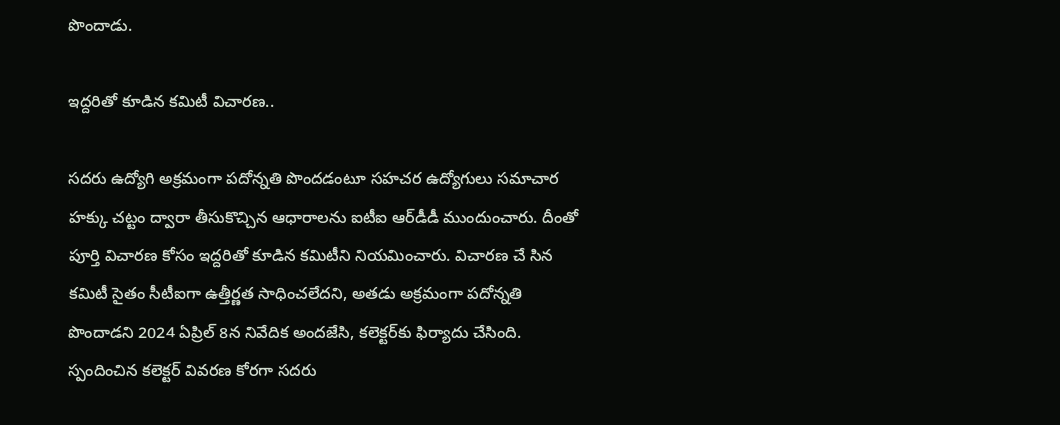పొందాడు.

ఇద్దరితో కూడిన కమిటీ విచారణ..

సదరు ఉద్యోగి అక్రమంగా పదోన్నతి పొందడంటూ సహచర ఉద్యోగులు సమాచార హక్కు చట్టం ద్వారా తీసుకొచ్చిన ఆధారాలను ఐటీఐ ఆర్‌డీడీ ముందుంచారు. దీంతో పూర్తి విచారణ కోసం ఇద్దరితో కూడిన కమిటీని నియమించారు. విచారణ చే సిన కమిటీ సైతం సీటీఐగా ఉత్తీర్ణత సాధించలేదని, అతడు అక్రమంగా పదోన్నతి పొందాడని 2024 ఏప్రిల్‌ 8న నివేదిక అందజేసి, కలెక్టర్‌కు ఫిర్యాదు చేసింది. స్పందించిన కలెక్టర్‌ వివరణ కోరగా సదరు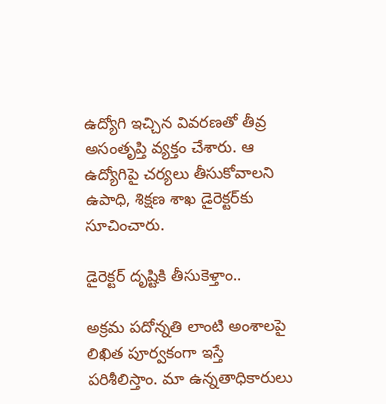ఉద్యోగి ఇచ్చిన వివరణతో తీవ్ర అసంతృప్తి వ్యక్తం చేశారు. ఆ ఉద్యోగిపై చర్యలు తీసుకోవాలని ఉపాధి, శిక్షణ శాఖ డైరెక్టర్‌కు సూచించారు.

డైరెక్టర్‌ దృష్టికి తీసుకెళ్తాం..

అక్రమ పదోన్నతి లాంటి అంశాలపై లిఖిత పూర్వకంగా ఇస్తే పరిశీలిస్తాం. మా ఉన్నతాధికారులు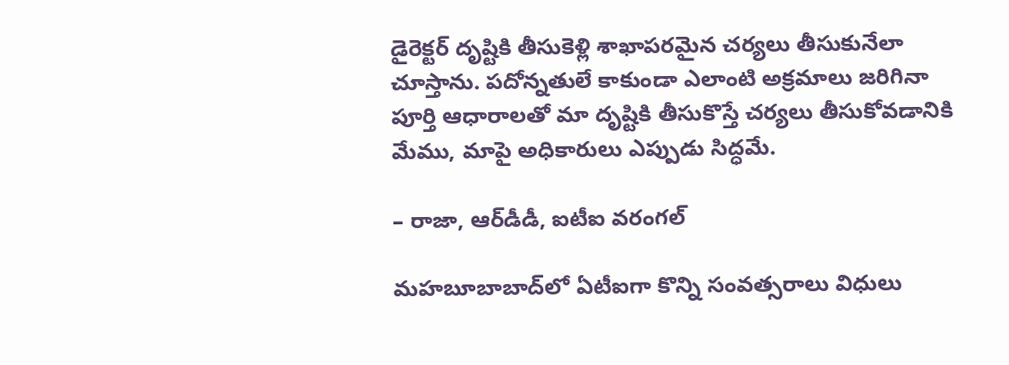డైరెక్టర్‌ దృష్టికి తీసుకెళ్లి శాఖాపరమైన చర్యలు తీసుకునేలా చూస్తాను. పదోన్నతులే కాకుండా ఎలాంటి అక్రమాలు జరిగినా పూర్తి ఆధారాలతో మా దృష్టికి తీసుకొస్తే చర్యలు తీసుకోవడానికి మేము, మాపై అధికారులు ఎప్పుడు సిద్ధమే.

– రాజా, ఆర్‌డీడీ, ఐటీఐ వరంగల్‌

మహబూబాబాద్‌లో ఏటీఐగా కొన్ని సంవత్సరాలు విధులు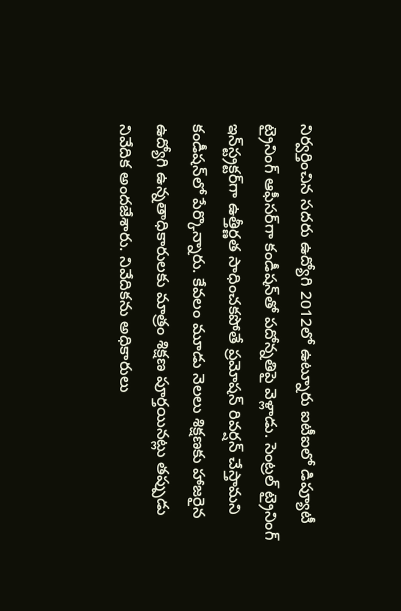నిర్వర్తించిన సదరు ఉద్యోగి 2012లో ఉట్నూరు ఐటీఐలో డిప్యూటీ ట్రైనింగ్‌ ఆఫీసర్‌గా కండీషన్‌తో పదోన్నతిపై వెళ్లాడు. సెంట్రల్‌ ట్రైనింగ్‌ ఇన్‌స్ట్రక్టర్‌గా ఉత్తీర్ణత సాధించకపోతే ప్రమోషన్‌ రివర్షన్‌ చేస్తామని కండీషన్‌లో పేర్కొన్నారు. కేవలం మూడు నెలలు శిక్షణకు హాజరైన ఉద్యోగి ఉన్నతాధికారులకు మాత్రం శిక్షణ పూర్తయినట్లు తప్పుడు నివేదిక అందజేశారు. నివేదికను అధికారులు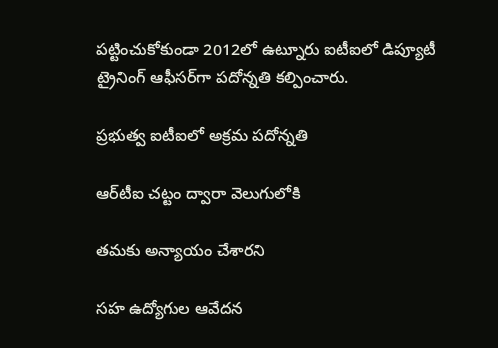పట్టించుకోకుండా 2012లో ఉట్నూరు ఐటీఐలో డిప్యూటీ ట్రైనింగ్‌ ఆఫీసర్‌గా పదోన్నతి కల్పించారు.

ప్రభుత్వ ఐటీఐలో అక్రమ పదోన్నతి

ఆర్‌టీఐ చట్టం ద్వారా వెలుగులోకి

తమకు అన్యాయం చేశారని

సహ ఉద్యోగుల ఆవేదన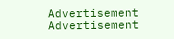Advertisement
Advertisement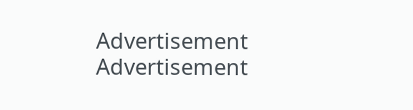Advertisement
Advertisement